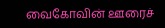வைகோவின் ஊரைச்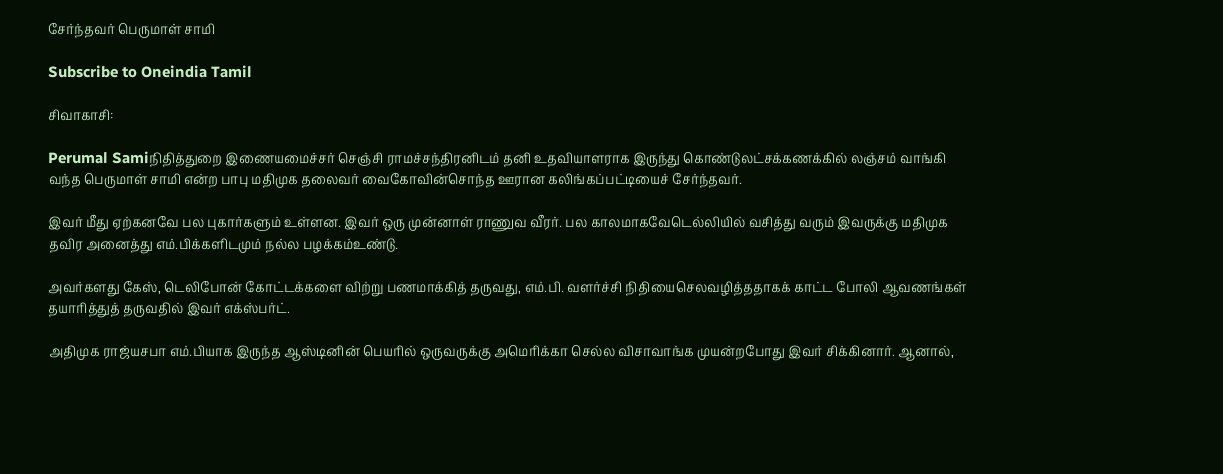சேர்ந்தவர் பெருமாள் சாமி

Subscribe to Oneindia Tamil

சிவாகாசி:

Perumal Samiநிதித்துறை இணையமைச்சர் செஞ்சி ராமச்சந்திரனிடம் தனி உதவியாளராக இருந்து கொண்டுலட்சக்கணக்கில் லஞ்சம் வாங்கி வந்த பெருமாள் சாமி என்ற பாபு மதிமுக தலைவர் வைகோவின்சொந்த ஊரான கலிங்கப்பட்டியைச் சேர்ந்தவர்.

இவர் மீது ஏற்கனவே பல புகார்களும் உள்ளன. இவர் ஒரு முன்னாள் ராணுவ வீரர். பல காலமாகவேடெல்லியில் வசித்து வரும் இவருக்கு மதிமுக தவிர அனைத்து எம்.பிக்களிடமும் நல்ல பழக்கம்உண்டு.

அவர்களது கேஸ், டெலிபோன் கோட்டக்களை விற்று பணமாக்கித் தருவது, எம்.பி. வளர்ச்சி நிதியைசெலவழித்ததாகக் காட்ட போலி ஆவணங்கள் தயாரித்துத் தருவதில் இவர் எக்ஸ்பர்ட்.

அதிமுக ராஜ்யசபா எம்.பியாக இருந்த ஆஸ்டினின் பெயரில் ஒருவருக்கு அமெரிக்கா செல்ல விசாவாங்க முயன்றபோது இவர் சிக்கினார். ஆனால்,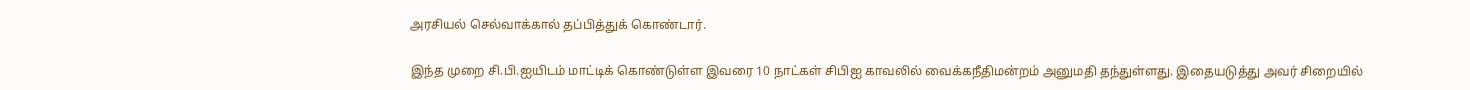அரசியல் செல்வாக்கால் தப்பித்துக் கொண்டார்.

இந்த முறை சி.பி.ஐயிடம் மாட்டிக் கொண்டுள்ள இவரை 10 நாட்கள் சிபிஐ காவலில் வைக்கநீதிமன்றம் அனுமதி தந்துள்ளது. இதையடுத்து அவர் சிறையில்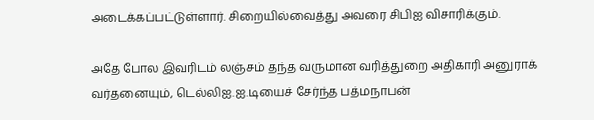அடைக்கப்பட்டுள்ளார். சிறையில்வைத்து அவரை சிபிஐ விசாரிக்கும்.

அதே போல இவரிடம் லஞ்சம் தந்த வருமான வரித்துறை அதிகாரி அனுராக் வர்தனையும், டெல்லிஐ.ஐ.டியைச் சேர்ந்த பத்மநாபன்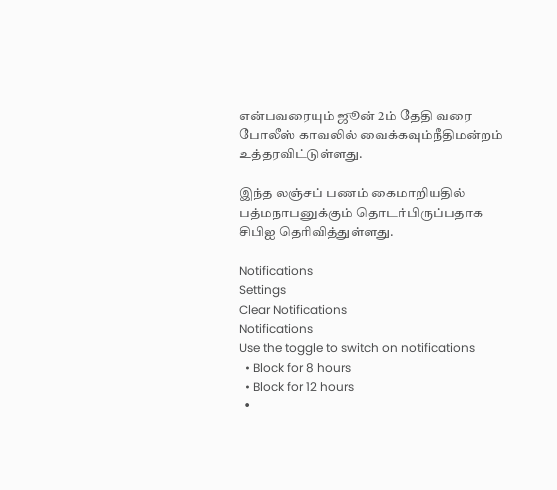என்பவரையும் ஜூன் 2ம் தேதி வரை போலீஸ் காவலில் வைக்கவும்நீதிமன்றம் உத்தரவிட்டுள்ளது.

இந்த லஞ்சப் பணம் கைமாறியதில் பத்மநாபனுக்கும் தொடர்பிருப்பதாக சிபிஐ தெரிவித்துள்ளது.

Notifications
Settings
Clear Notifications
Notifications
Use the toggle to switch on notifications
  • Block for 8 hours
  • Block for 12 hours
  •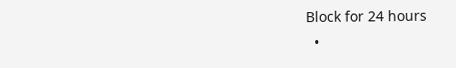Block for 24 hours
  •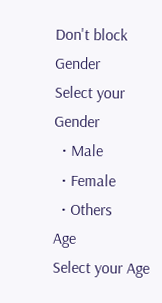Don't block
Gender
Select your Gender
  • Male
  • Female
  • Others
Age
Select your Age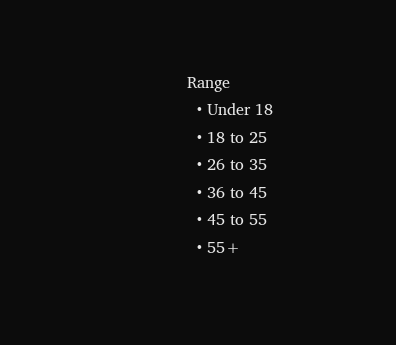Range
  • Under 18
  • 18 to 25
  • 26 to 35
  • 36 to 45
  • 45 to 55
  • 55+